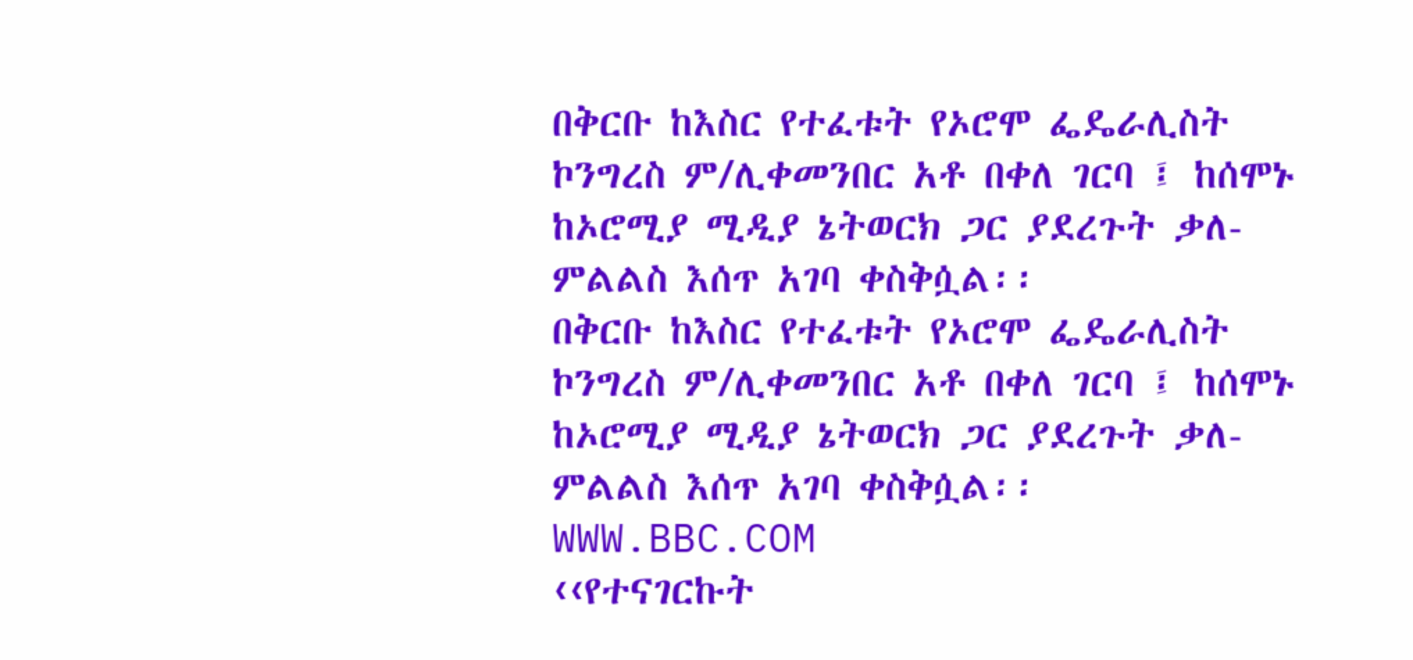በቅርቡ ከእስር የተፈቱት የኦሮሞ ፌዴራሊስት ኮንግረስ ም/ሊቀመንበር አቶ በቀለ ገርባ ፤ ከሰሞኑ ከኦሮሚያ ሚዲያ ኔትወርክ ጋር ያደረጉት ቃለ- ምልልስ እሰጥ አገባ ቀስቅሷል፡፡
በቅርቡ ከእስር የተፈቱት የኦሮሞ ፌዴራሊስት ኮንግረስ ም/ሊቀመንበር አቶ በቀለ ገርባ ፤ ከሰሞኑ ከኦሮሚያ ሚዲያ ኔትወርክ ጋር ያደረጉት ቃለ- ምልልስ እሰጥ አገባ ቀስቅሷል፡፡
WWW.BBC.COM
‹‹የተናገርኩት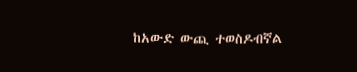ከአውድ ውጪ ተወስዶብኛል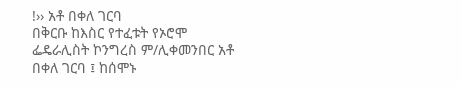!›› አቶ በቀለ ገርባ
በቅርቡ ከእስር የተፈቱት የኦሮሞ ፌዴራሊስት ኮንግረስ ም/ሊቀመንበር አቶ በቀለ ገርባ ፤ ከሰሞኑ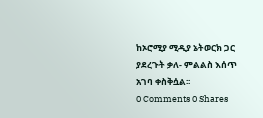ከኦሮሚያ ሚዲያ ኔትወርክ ጋር ያደረጉት ቃለ- ምልልስ እሰጥ አገባ ቀስቅሷል፡፡
0 Comments 0 Shares